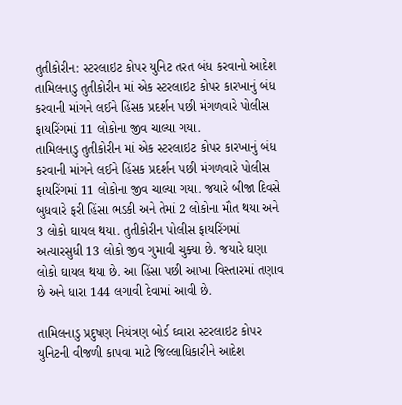તુતીકોરીન: સ્ટરલાઇટ કોપર યુનિટ તરત બંધ કરવાનો આદેશ
તામિલનાડુ તુતીકોરીન માં એક સ્ટરલાઇટ કોપર કારખાનું બંધ કરવાની માંગને લઈને હિંસક પ્રદર્શન પછી મંગળવારે પોલીસ ફાયરિંગમાં 11 લોકોના જીવ ચાલ્યા ગયા.
તામિલનાડુ તુતીકોરીન માં એક સ્ટરલાઇટ કોપર કારખાનું બંધ કરવાની માંગને લઈને હિંસક પ્રદર્શન પછી મંગળવારે પોલીસ ફાયરિંગમાં 11 લોકોના જીવ ચાલ્યા ગયા. જયારે બીજા દિવસે બુધવારે ફરી હિંસા ભડકી અને તેમાં 2 લોકોના મૌત થયા અને 3 લોકો ઘાયલ થયા. તુતીકોરીન પોલીસ ફાયરિંગમાં અત્યારસુધી 13 લોકો જીવ ગુમાવી ચુક્યા છે. જયારે ઘણા લોકો ઘાયલ થયા છે. આ હિંસા પછી આખા વિસ્તારમાં તણાવ છે અને ધારા 144 લગાવી દેવામાં આવી છે.

તામિલનાડુ પ્રદુષણ નિયંત્રણ બોર્ડ ઘ્વારા સ્ટરલાઇટ કોપર યુનિટની વીજળી કાપવા માટે જિલ્લાધિકારીને આદેશ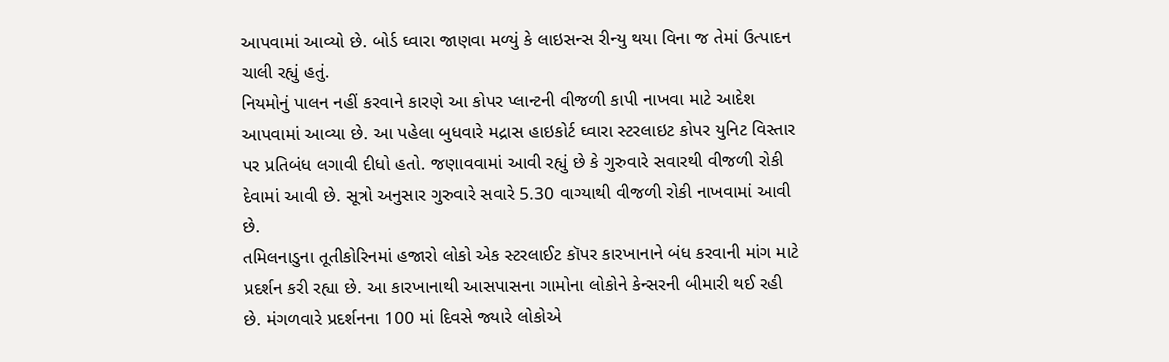આપવામાં આવ્યો છે. બોર્ડ ઘ્વારા જાણવા મળ્યું કે લાઇસન્સ રીન્યુ થયા વિના જ તેમાં ઉત્પાદન ચાલી રહ્યું હતું.
નિયમોનું પાલન નહીં કરવાને કારણે આ કોપર પ્લાન્ટની વીજળી કાપી નાખવા માટે આદેશ આપવામાં આવ્યા છે. આ પહેલા બુધવારે મદ્રાસ હાઇકોર્ટ ઘ્વારા સ્ટરલાઇટ કોપર યુનિટ વિસ્તાર પર પ્રતિબંધ લગાવી દીધો હતો. જણાવવામાં આવી રહ્યું છે કે ગુરુવારે સવારથી વીજળી રોકી દેવામાં આવી છે. સૂત્રો અનુસાર ગુરુવારે સવારે 5.30 વાગ્યાથી વીજળી રોકી નાખવામાં આવી છે.
તમિલનાડુના તૂતીકોરિનમાં હજારો લોકો એક સ્ટરલાઈટ કૉપર કારખાનાને બંધ કરવાની માંગ માટે પ્રદર્શન કરી રહ્યા છે. આ કારખાનાથી આસપાસના ગામોના લોકોને કેન્સરની બીમારી થઈ રહી છે. મંગળવારે પ્રદર્શનના 100 માં દિવસે જ્યારે લોકોએ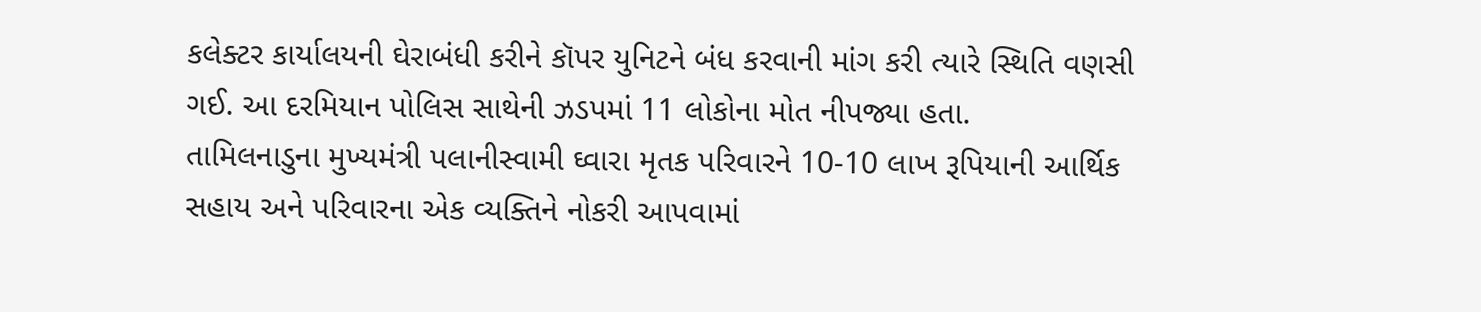કલેક્ટર કાર્યાલયની ઘેરાબંધી કરીને કૉપર યુનિટને બંધ કરવાની માંગ કરી ત્યારે સ્થિતિ વણસી ગઈ. આ દરમિયાન પોલિસ સાથેની ઝડપમાં 11 લોકોના મોત નીપજ્યા હતા.
તામિલનાડુના મુખ્યમંત્રી પલાનીસ્વામી ઘ્વારા મૃતક પરિવારને 10-10 લાખ રૂપિયાની આર્થિક સહાય અને પરિવારના એક વ્યક્તિને નોકરી આપવામાં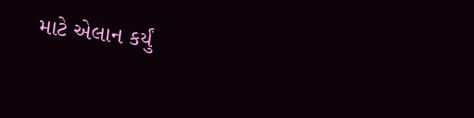માટે એલાન કર્યું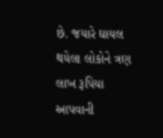છે. જયારે ઘાયલ થયેલા લોકોને ત્રણ લાખ રૂપિયા આપવાની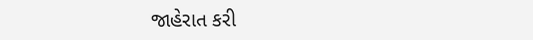જાહેરાત કરી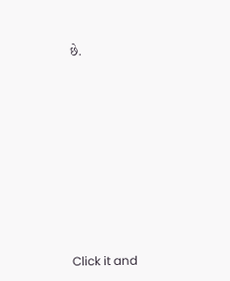છે.












Click it and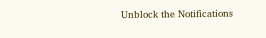Unblock the Notifications